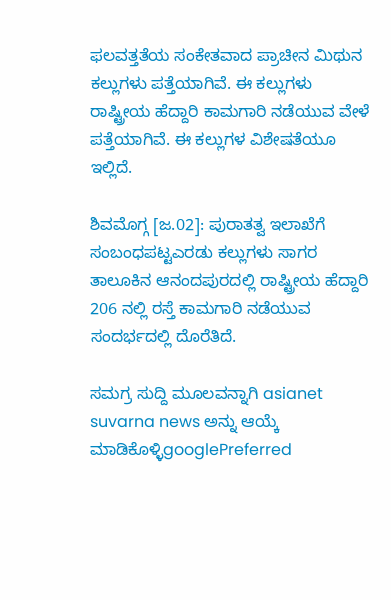ಫಲವತ್ತತೆಯ ಸಂಕೇತವಾದ ಪ್ರಾಚೀನ ಮಿಥುನ ಕಲ್ಲುಗಳು ಪತ್ತೆಯಾಗಿವೆ. ಈ ಕಲ್ಲುಗಳು ರಾಷ್ಟ್ರೀಯ ಹೆದ್ದಾರಿ ಕಾಮಗಾರಿ ನಡೆಯುವ ವೇಳೆ ಪತ್ತೆಯಾಗಿವೆ. ಈ ಕಲ್ಲುಗಳ ವಿಶೇಷತೆಯೂ ಇಲ್ಲಿದೆ.

ಶಿವಮೊಗ್ಗ [ಜ.02]: ಪುರಾತತ್ವ ಇಲಾಖೆಗೆ ಸಂಬಂಧಪಟ್ಟಎರಡು ಕಲ್ಲುಗಳು ಸಾಗರ ತಾಲೂಕಿನ ಆನಂದಪುರದಲ್ಲಿ ರಾಷ್ಟ್ರೀಯ ಹೆದ್ದಾರಿ 206 ನಲ್ಲಿ ರಸ್ತೆ ಕಾಮಗಾರಿ ನಡೆಯುವ ಸಂದರ್ಭದಲ್ಲಿ ದೊರೆತಿದೆ.

ಸಮಗ್ರ ಸುದ್ದಿ ಮೂಲವನ್ನಾಗಿ asianet suvarna news ಅನ್ನು ಆಯ್ಕೆ ಮಾಡಿಕೊಳ್ಳಿgooglePreferred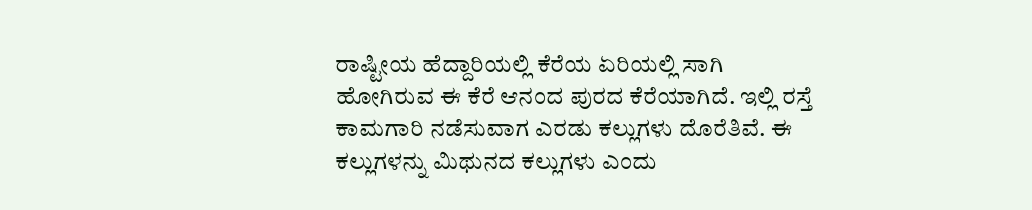ರಾಷ್ಟೀಯ ಹೆದ್ದಾರಿಯಲ್ಲಿ ಕೆರೆಯ ಏರಿಯಲ್ಲಿ ಸಾಗಿ ಹೋಗಿರುವ ಈ ಕೆರೆ ಆನಂದ ಪುರದ ಕೆರೆಯಾಗಿದೆ. ಇಲ್ಲಿ ರಸ್ತೆ ಕಾಮಗಾರಿ ನಡೆಸುವಾಗ ಎರಡು ಕಲ್ಲುಗಳು ದೊರೆತಿವೆ. ಈ ಕಲ್ಲುಗಳನ್ನು ಮಿಥುನದ ಕಲ್ಲುಗಳು ಎಂದು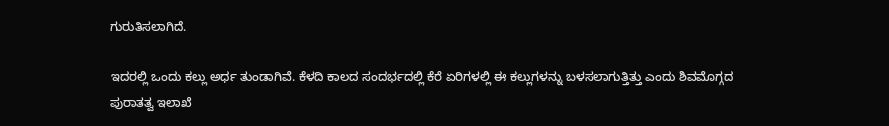ಗುರುತಿಸಲಾಗಿದೆ.

ಇದರಲ್ಲಿ ಒಂದು ಕಲ್ಲು ಅರ್ಧ ತುಂಡಾಗಿವೆ. ಕೆಳದಿ ಕಾಲದ ಸಂದರ್ಭದಲ್ಲಿ ಕೆರೆ ಏರಿಗಳಲ್ಲಿ ಈ ಕಲ್ಲುಗಳನ್ನು ಬಳಸಲಾಗುತ್ತಿತ್ತು ಎಂದು ಶಿವಮೊಗ್ಗದ ಪುರಾತತ್ವ ಇಲಾಖೆ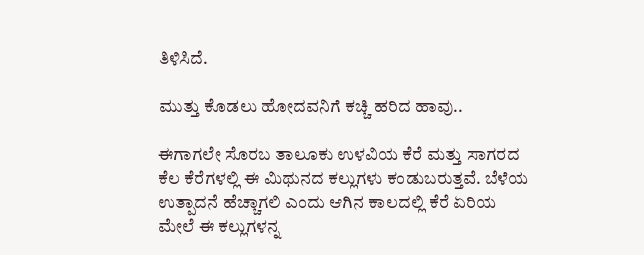ತಿಳಿಸಿದೆ.

ಮುತ್ತು ಕೊಡಲು ಹೋದವನಿಗೆ ಕಚ್ಚಿ ಹರಿದ ಹಾವು..

ಈಗಾಗಲೇ ಸೊರಬ ತಾಲೂಕು ಉಳವಿಯ ಕೆರೆ ಮತ್ತು ಸಾಗರದ ಕೆಲ ಕೆರೆಗಳಲ್ಲಿ ಈ ಮಿಥುನದ ಕಲ್ಲುಗಳು ಕಂಡುಬರುತ್ತವೆ. ಬೆಳೆಯ ಉತ್ಪಾದನೆ ಹೆಚ್ಚಾಗಲಿ ಎಂದು ಆಗಿನ ಕಾಲದಲ್ಲಿ ಕೆರೆ ಏರಿಯ ಮೇಲೆ ಈ ಕಲ್ಲುಗಳನ್ನ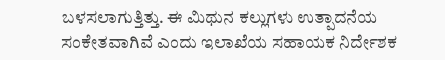ಬಳಸಲಾಗುತ್ತಿತ್ತು. ಈ ಮಿಥುನ ಕಲ್ಲುಗಳು ಉತ್ಪಾದನೆಯ ಸಂಕೇತವಾಗಿವೆ ಎಂದು ಇಲಾಖೆಯ ಸಹಾಯಕ ನಿರ್ದೇಶಕ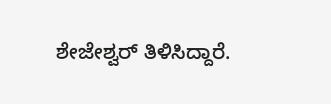ಶೇಜೇಶ್ವರ್‌ ತಿಳಿಸಿದ್ದಾರೆ.